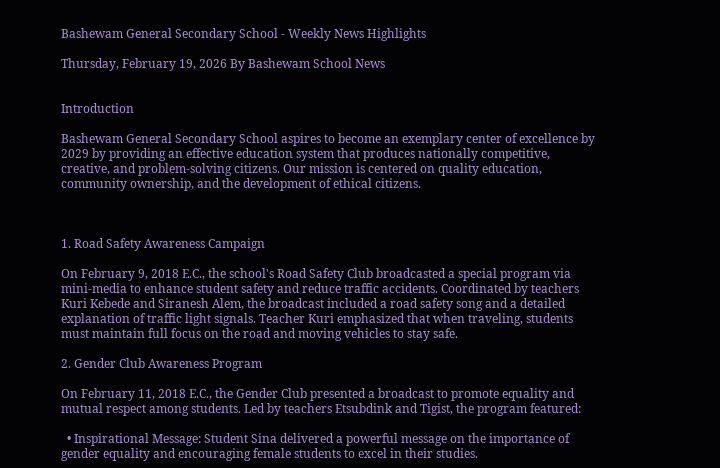Bashewam General Secondary School - Weekly News Highlights

Thursday, February 19, 2026 By Bashewam School News


Introduction

Bashewam General Secondary School aspires to become an exemplary center of excellence by 2029 by providing an effective education system that produces nationally competitive, creative, and problem-solving citizens. Our mission is centered on quality education, community ownership, and the development of ethical citizens.



1. Road Safety Awareness Campaign

On February 9, 2018 E.C., the school's Road Safety Club broadcasted a special program via mini-media to enhance student safety and reduce traffic accidents. Coordinated by teachers Kuri Kebede and Siranesh Alem, the broadcast included a road safety song and a detailed explanation of traffic light signals. Teacher Kuri emphasized that when traveling, students must maintain full focus on the road and moving vehicles to stay safe.

2. Gender Club Awareness Program

On February 11, 2018 E.C., the Gender Club presented a broadcast to promote equality and mutual respect among students. Led by teachers Etsubdink and Tigist, the program featured:

  • Inspirational Message: Student Sina delivered a powerful message on the importance of gender equality and encouraging female students to excel in their studies.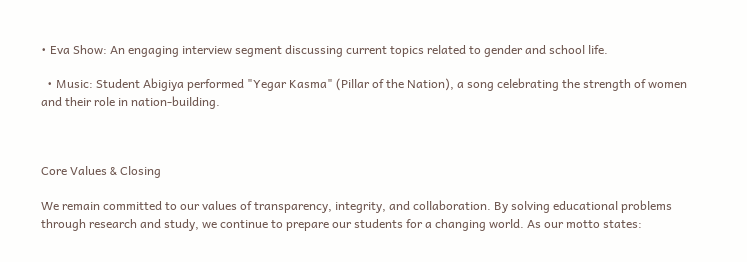• Eva Show: An engaging interview segment discussing current topics related to gender and school life.

  • Music: Student Abigiya performed "Yegar Kasma" (Pillar of the Nation), a song celebrating the strength of women and their role in nation-building.



Core Values & Closing

We remain committed to our values of transparency, integrity, and collaboration. By solving educational problems through research and study, we continue to prepare our students for a changing world. As our motto states: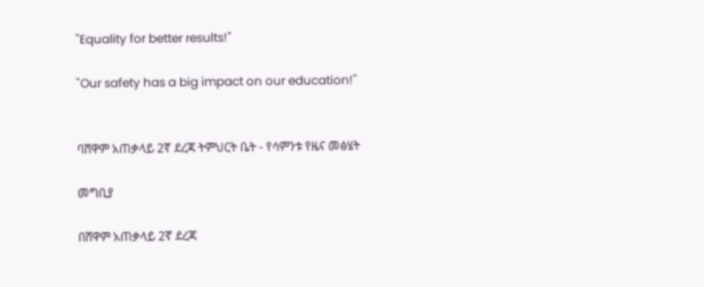"Equality for better results!"

"Our safety has a big impact on our education!"


ባሸዋም አጠቃላይ 2ኛ ደረጃ ትምህርት ቤት - የሳምንቱ የዜና መፅሄት

መግቢያ

በሸዋም አጠቃላይ 2ኛ ደረጃ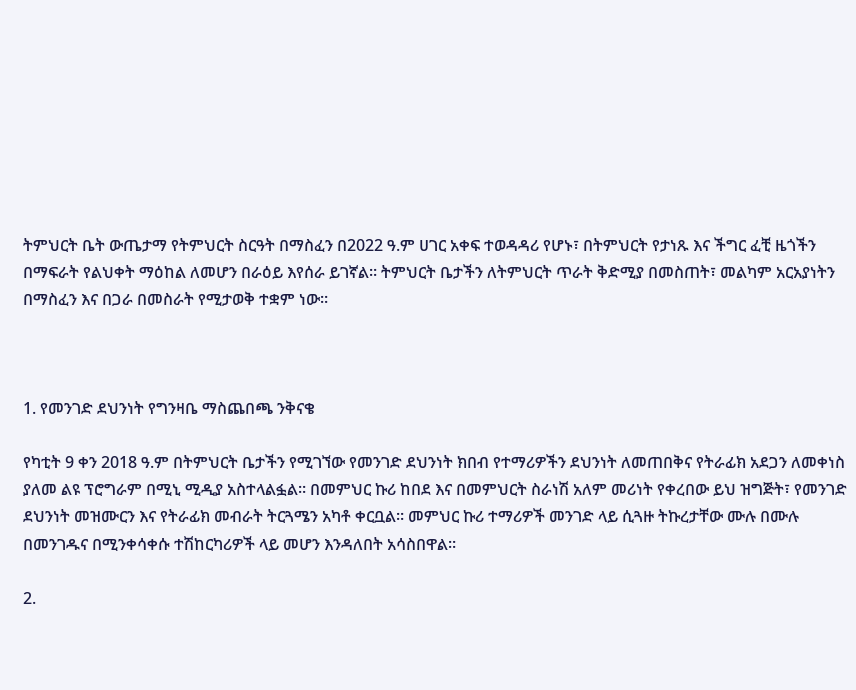ትምህርት ቤት ውጤታማ የትምህርት ስርዓት በማስፈን በ2022 ዓ.ም ሀገር አቀፍ ተወዳዳሪ የሆኑ፣ በትምህርት የታነጹ እና ችግር ፈቺ ዜጎችን በማፍራት የልህቀት ማዕከል ለመሆን በራዕይ እየሰራ ይገኛል። ትምህርት ቤታችን ለትምህርት ጥራት ቅድሚያ በመስጠት፣ መልካም አርአያነትን በማስፈን እና በጋራ በመስራት የሚታወቅ ተቋም ነው።



1. የመንገድ ደህንነት የግንዛቤ ማስጨበጫ ንቅናቄ

የካቲት 9 ቀን 2018 ዓ.ም በትምህርት ቤታችን የሚገኘው የመንገድ ደህንነት ክበብ የተማሪዎችን ደህንነት ለመጠበቅና የትራፊክ አደጋን ለመቀነስ ያለመ ልዩ ፕሮግራም በሚኒ ሚዲያ አስተላልፏል። በመምህር ኩሪ ከበደ እና በመምህርት ስራነሽ አለም መሪነት የቀረበው ይህ ዝግጅት፣ የመንገድ ደህንነት መዝሙርን እና የትራፊክ መብራት ትርጓሜን አካቶ ቀርቧል። መምህር ኩሪ ተማሪዎች መንገድ ላይ ሲጓዙ ትኩረታቸው ሙሉ በሙሉ በመንገዱና በሚንቀሳቀሱ ተሽከርካሪዎች ላይ መሆን እንዳለበት አሳስበዋል።

2.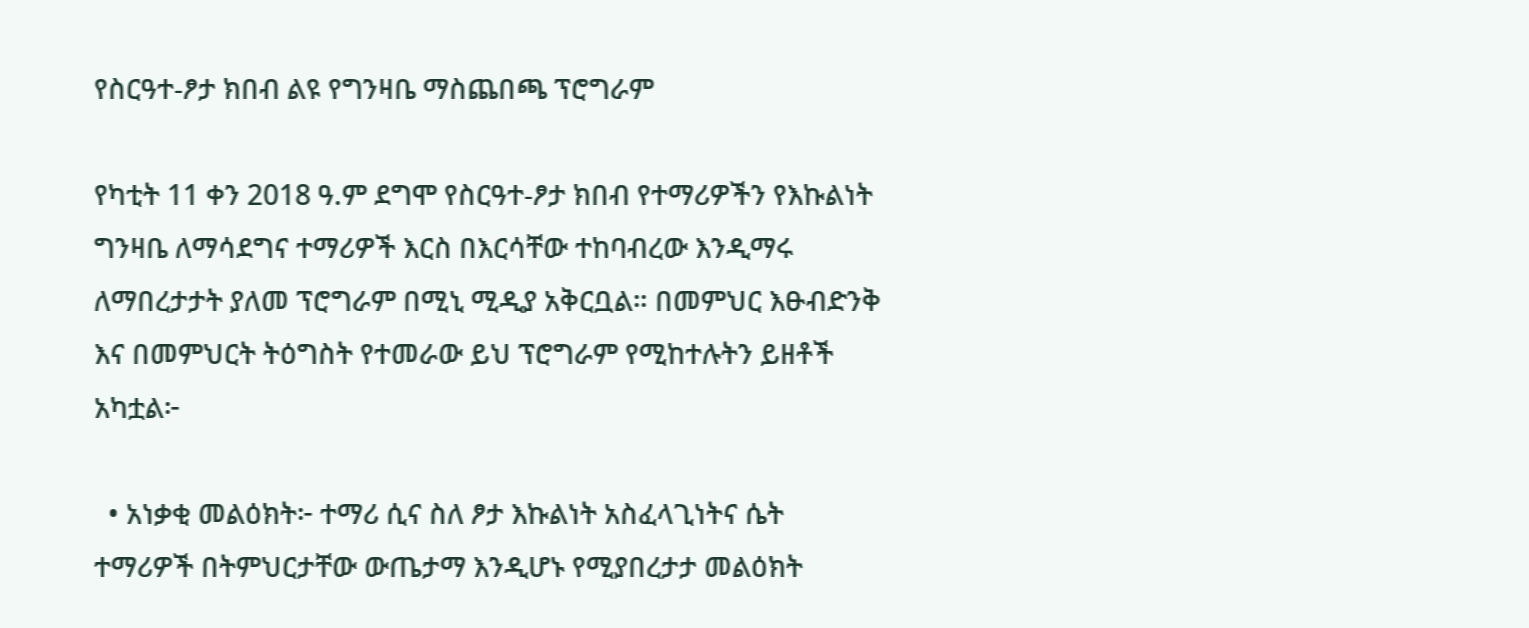የስርዓተ-ፆታ ክበብ ልዩ የግንዛቤ ማስጨበጫ ፕሮግራም

የካቲት 11 ቀን 2018 ዓ.ም ደግሞ የስርዓተ-ፆታ ክበብ የተማሪዎችን የእኩልነት ግንዛቤ ለማሳደግና ተማሪዎች እርስ በእርሳቸው ተከባብረው እንዲማሩ ለማበረታታት ያለመ ፕሮግራም በሚኒ ሚዲያ አቅርቧል። በመምህር እፁብድንቅ እና በመምህርት ትዕግስት የተመራው ይህ ፕሮግራም የሚከተሉትን ይዘቶች አካቷል፦

  • አነቃቂ መልዕክት፦ ተማሪ ሲና ስለ ፆታ እኩልነት አስፈላጊነትና ሴት ተማሪዎች በትምህርታቸው ውጤታማ እንዲሆኑ የሚያበረታታ መልዕክት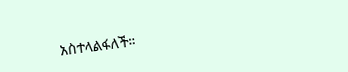አስተላልፋለች።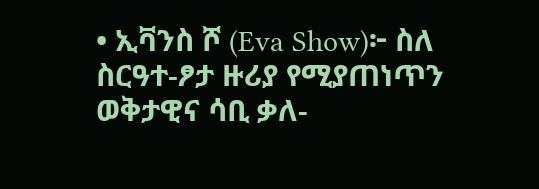• ኢቫንስ ሾ (Eva Show)፦ ስለ ስርዓተ-ፆታ ዙሪያ የሚያጠነጥን ወቅታዊና ሳቢ ቃለ-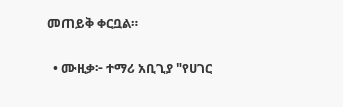መጠይቅ ቀርቧል።

  • ሙዚቃ፦ ተማሪ አቢጊያ "የሀገር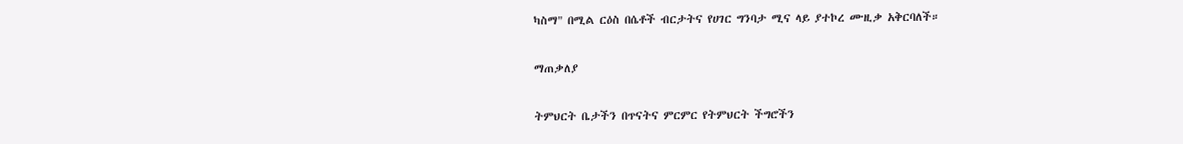ካስማ" በሚል ርዕስ በሴቶች ብርታትና የሀገር ግንባታ ሚና ላይ ያተኮረ ሙዚቃ አቅርባለች።

ማጠቃለያ

ትምህርት ቤታችን በጥናትና ምርምር የትምህርት ችግሮችን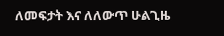ለመፍታት እና ለለውጥ ሁልጊዜ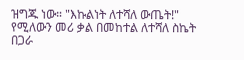ዝግጁ ነው። "እኩልነት ለተሻለ ውጤት!" የሚለውን መሪ ቃል በመከተል ለተሻለ ስኬት በጋራ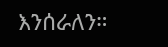እንሰራለን።